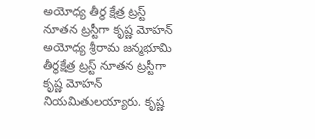అయోధ్య తీర్థ క్షేత్ర ట్రస్ట్ నూతన ట్రస్టీగా కృష్ణ మోహన్
అయోధ్య శ్రీరామ జన్మభూమి తీర్థక్షేత్ర ట్రస్ట్ నూతన ట్రస్టీగా కృష్ణ మోహన్ నియమితులయ్యారు. కృష్ణ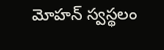మోహన్ స్వస్థలం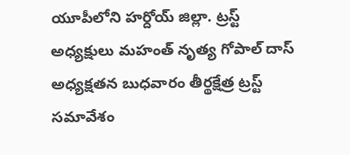యూపీలోని హర్దోయ్ జిల్లా. ట్రస్ట్ అధ్యక్షులు మహంత్ నృత్య గోపాల్ దాస్ అధ్యక్షతన బుధవారం తీర్థక్షేత్ర ట్రస్ట్ సమావేశం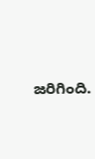జరిగింది.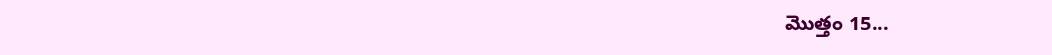మొత్తం 15...